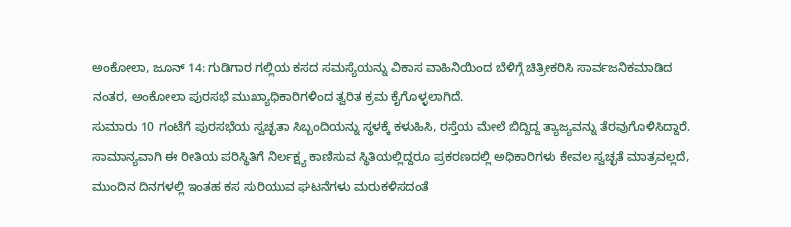ಅಂಕೋಲಾ, ಜೂನ್ 14: ಗುಡಿಗಾರ ಗಲ್ಲಿಯ ಕಸದ ಸಮಸ್ಯೆಯನ್ನು ವಿಕಾಸ ವಾಹಿನಿಯಿಂದ ಬೆಳಿಗ್ಗೆ ಚಿತ್ರೀಕರಿಸಿ ಸಾರ್ವಜನಿಕಮಾಡಿದ ನಂತರ, ಅಂಕೋಲಾ ಪುರಸಭೆ ಮುಖ್ಯಾಧಿಕಾರಿಗಳಿಂದ ತ್ವರಿತ ಕ್ರಮ ಕೈಗೊಳ್ಳಲಾಗಿದೆ.
ಸುಮಾರು 10 ಗಂಟೆಗೆ ಪುರಸಭೆಯ ಸ್ವಚ್ಛತಾ ಸಿಬ್ಬಂದಿಯನ್ನು ಸ್ಥಳಕ್ಕೆ ಕಳುಹಿಸಿ, ರಸ್ತೆಯ ಮೇಲೆ ಬಿದ್ದಿದ್ದ ತ್ಯಾಜ್ಯವನ್ನು ತೆರವುಗೊಳಿಸಿದ್ದಾರೆ. ಸಾಮಾನ್ಯವಾಗಿ ಈ ರೀತಿಯ ಪರಿಸ್ಥಿತಿಗೆ ನಿರ್ಲಕ್ಷ್ಯ ಕಾಣಿಸುವ ಸ್ಥಿತಿಯಲ್ಲಿದ್ದರೂ ಪ್ರಕರಣದಲ್ಲಿ ಅಧಿಕಾರಿಗಳು ಕೇವಲ ಸ್ವಚ್ಛತೆ ಮಾತ್ರವಲ್ಲದೆ, ಮುಂದಿನ ದಿನಗಳಲ್ಲಿ ಇಂತಹ ಕಸ ಸುರಿಯುವ ಘಟನೆಗಳು ಮರುಕಳಿಸದಂತೆ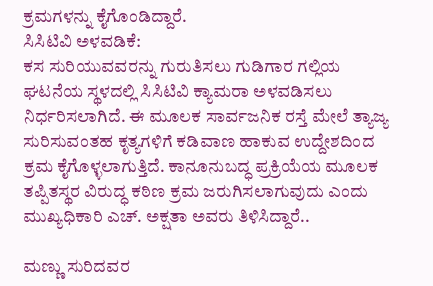ಕ್ರಮಗಳನ್ನು ಕೈಗೊಂಡಿದ್ದಾರೆ.
ಸಿಸಿಟಿವಿ ಅಳವಡಿಕೆ:
ಕಸ ಸುರಿಯುವವರನ್ನು ಗುರುತಿಸಲು ಗುಡಿಗಾರ ಗಲ್ಲಿಯ ಘಟನೆಯ ಸ್ಥಳದಲ್ಲಿ ಸಿಸಿಟಿವಿ ಕ್ಯಾಮರಾ ಅಳವಡಿಸಲು ನಿರ್ಧರಿಸಲಾಗಿದೆ. ಈ ಮೂಲಕ ಸಾರ್ವಜನಿಕ ರಸ್ತೆ ಮೇಲೆ ತ್ಯಾಜ್ಯ ಸುರಿಸುವಂತಹ ಕೃತ್ಯಗಳಿಗೆ ಕಡಿವಾಣ ಹಾಕುವ ಉದ್ದೇಶದಿಂದ ಕ್ರಮ ಕೈಗೊಳ್ಳಲಾಗುತ್ತಿದೆ. ಕಾನೂನುಬದ್ಧ ಪ್ರಕ್ರಿಯೆಯ ಮೂಲಕ ತಪ್ಪಿತಸ್ಥರ ವಿರುದ್ಧ ಕಠಿಣ ಕ್ರಮ ಜರುಗಿಸಲಾಗುವುದು ಎಂದು ಮುಖ್ಯಧಿಕಾರಿ ಎಚ್. ಅಕ್ಷತಾ ಅವರು ತಿಳಿಸಿದ್ದಾರೆ..

ಮಣ್ಣು ಸುರಿದವರ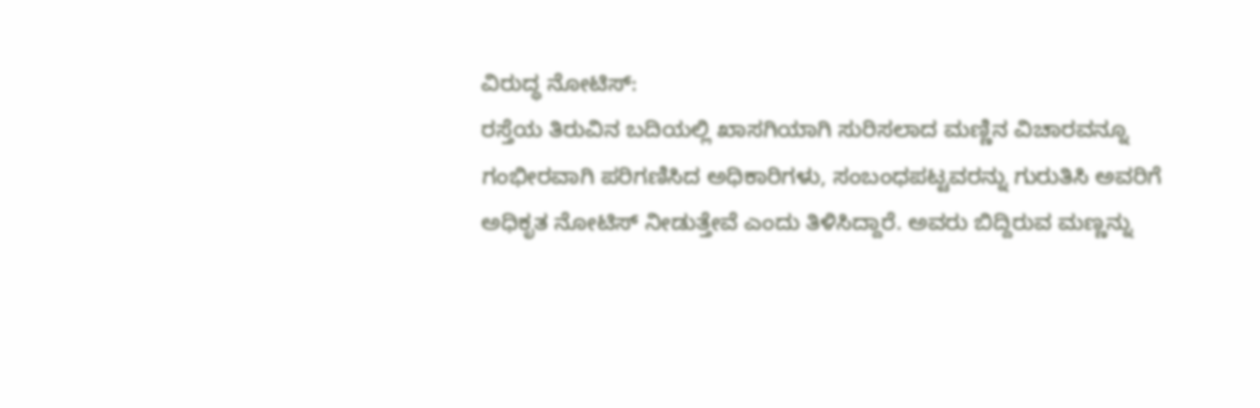ವಿರುದ್ಧ ನೋಟಿಸ್:
ರಸ್ತೆಯ ತಿರುವಿನ ಬದಿಯಲ್ಲಿ ಖಾಸಗಿಯಾಗಿ ಸುರಿಸಲಾದ ಮಣ್ಣಿನ ವಿಚಾರವನ್ನೂ ಗಂಭೀರವಾಗಿ ಪರಿಗಣಿಸಿದ ಅಧಿಕಾರಿಗಳು, ಸಂಬಂಧಪಟ್ಟವರನ್ನು ಗುರುತಿಸಿ ಅವರಿಗೆ ಅಧಿಕೃತ ನೋಟಿಸ್ ನೀಡುತ್ತೇವೆ ಎಂದು ತಿಳಿಸಿದ್ದಾರೆ. ಅವರು ಬಿದ್ದಿರುವ ಮಣ್ಣನ್ನು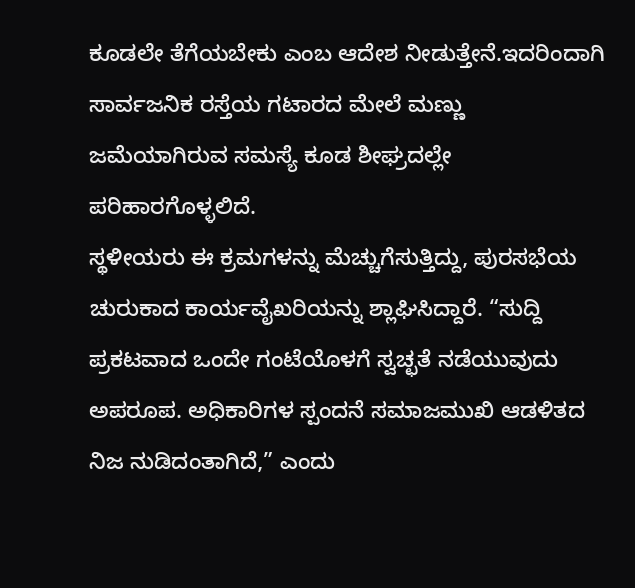ಕೂಡಲೇ ತೆಗೆಯಬೇಕು ಎಂಬ ಆದೇಶ ನೀಡುತ್ತೇನೆ.ಇದರಿಂದಾಗಿ ಸಾರ್ವಜನಿಕ ರಸ್ತೆಯ ಗಟಾರದ ಮೇಲೆ ಮಣ್ಣು ಜಮೆಯಾಗಿರುವ ಸಮಸ್ಯೆ ಕೂಡ ಶೀಘ್ರದಲ್ಲೇ ಪರಿಹಾರಗೊಳ್ಳಲಿದೆ.
ಸ್ಥಳೀಯರು ಈ ಕ್ರಮಗಳನ್ನು ಮೆಚ್ಚುಗೆಸುತ್ತಿದ್ದು, ಪುರಸಭೆಯ ಚುರುಕಾದ ಕಾರ್ಯವೈಖರಿಯನ್ನು ಶ್ಲಾಘಿಸಿದ್ದಾರೆ. “ಸುದ್ದಿ ಪ್ರಕಟವಾದ ಒಂದೇ ಗಂಟೆಯೊಳಗೆ ಸ್ವಚ್ಛತೆ ನಡೆಯುವುದು ಅಪರೂಪ. ಅಧಿಕಾರಿಗಳ ಸ್ಪಂದನೆ ಸಮಾಜಮುಖಿ ಆಡಳಿತದ ನಿಜ ನುಡಿದಂತಾಗಿದೆ,” ಎಂದು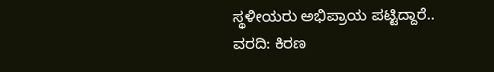ಸ್ಥಳೀಯರು ಅಭಿಪ್ರಾಯ ಪಟ್ಟಿದ್ದಾರೆ..
ವರದಿ: ಕಿರಣ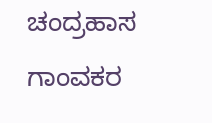ಚಂದ್ರಹಾಸ ಗಾಂವಕರ